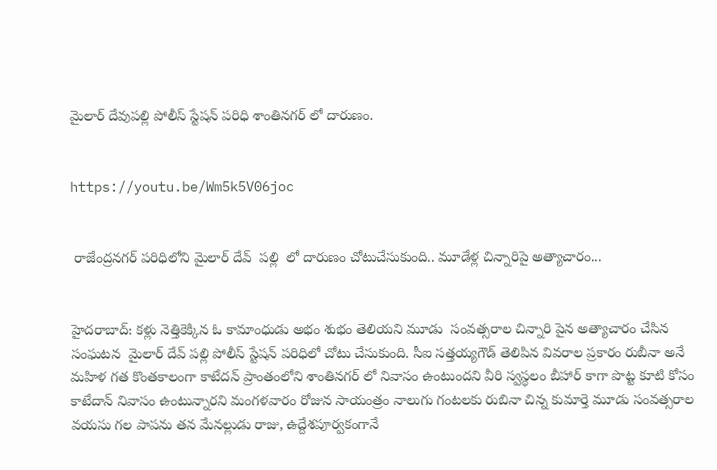మైలార్ దేవుపల్లి పోలీస్ స్టేషన్ పరిధి శాంతినగర్ లో దారుణం.


https://youtu.be/Wm5k5V06joc


 రాజేంద్రనగర్ పరిధిలోని మైలార్ దేవ్  పల్లి  లో దారుణం చోటుచేసుకుంది.. మూడేళ్ల చిన్నారిపై అత్యాచారం...


హైదరాబాద్: కళ్లు నెత్తికెక్కిన ఓ కామాంధుడు అభం శుభం తెలియని మూడు  సంవత్సరాల చిన్నారి పైన అత్యాచారం చేసిన సంఘటన  మైలార్ దేవ్ పల్లి పోలీస్ స్టేషన్ పరిధిలో చోటు చేసుకుంది. సీఐ సత్తయ్యగౌడ్ తెలిపిన వివరాల ప్రకారం రుబీనా అనే మహిళ గత కొంతకాలంగా కాటేదన్ ప్రాంతంలోని శాంతినగర్ లో నివాసం ఉంటుందని వీరి స్వస్థలం బీహార్ కాగా పొట్ట కూటి కోసం కాటేదాన్ నివాసం ఉంటున్నారని మంగళవారం రోజున సాయంత్రం నాలుగు గంటలకు రుబినా చిన్న కుమార్తె మూడు సంవత్సరాల వయసు గల పాపను తన మేనల్లుడు రాజు, ఉద్దేశపూర్వకంగానే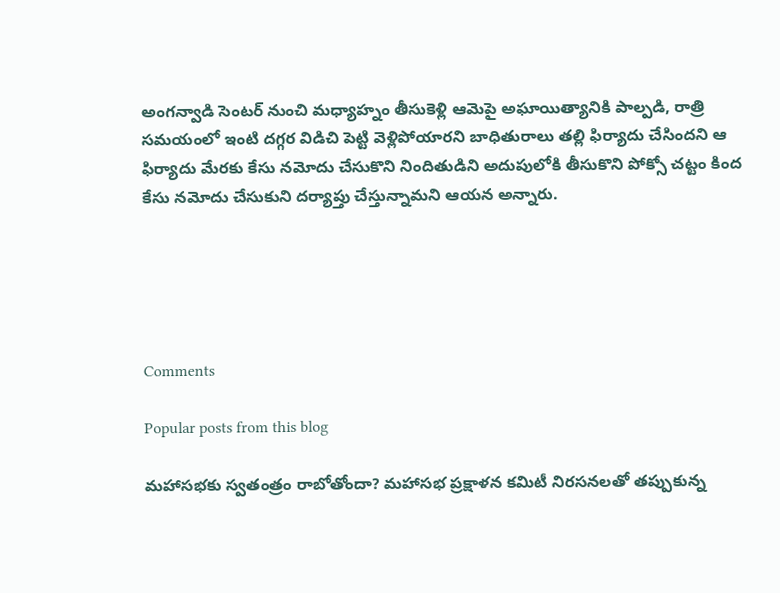అంగన్వాడి సెంటర్ నుంచి మధ్యాహ్నం తీసుకెళ్లి ఆమెపై అఘాయిత్యానికి పాల్పడి, రాత్రి సమయంలో ఇంటి దగ్గర విడిచి పెట్టి వెళ్లిపోయారని బాధితురాలు తల్లి ఫిర్యాదు చేసిందని ఆ ఫిర్యాదు మేరకు కేసు నమోదు చేసుకొని నిందితుడిని అదుపులోకి తీసుకొని పోక్సో చట్టం కింద కేసు నమోదు చేసుకుని దర్యాప్తు చేస్తున్నామని ఆయన అన్నారు.





Comments

Popular posts from this blog

మహాసభకు స్వతంత్రం రాబోతోందా? మహాసభ ప్రక్షాళన కమిటీ నిరసనలతో తప్పుకున్న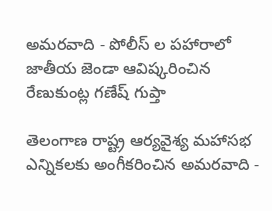అమరవాది - పోలీస్ ల పహారాలో జాతీయ జెండా ఆవిష్కరించిన రేణుకుంట్ల గణేష్ గుప్తా

తెలంగాణ రాష్ట్ర ఆర్యవైశ్య మహాసభ ఎన్నికలకు అంగీకరించిన అమరవాది -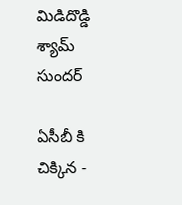మిడిదొడ్డి శ్యామ్ సుందర్

ఏసీబీ కి చిక్కిన -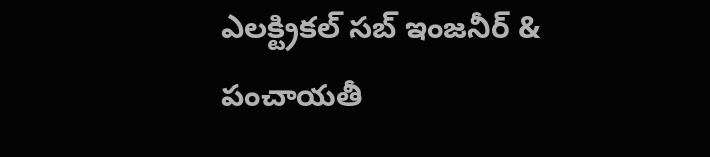ఎలక్ట్రికల్ సబ్ ఇంజనీర్ & పంచాయతీ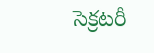సెక్రటరీ